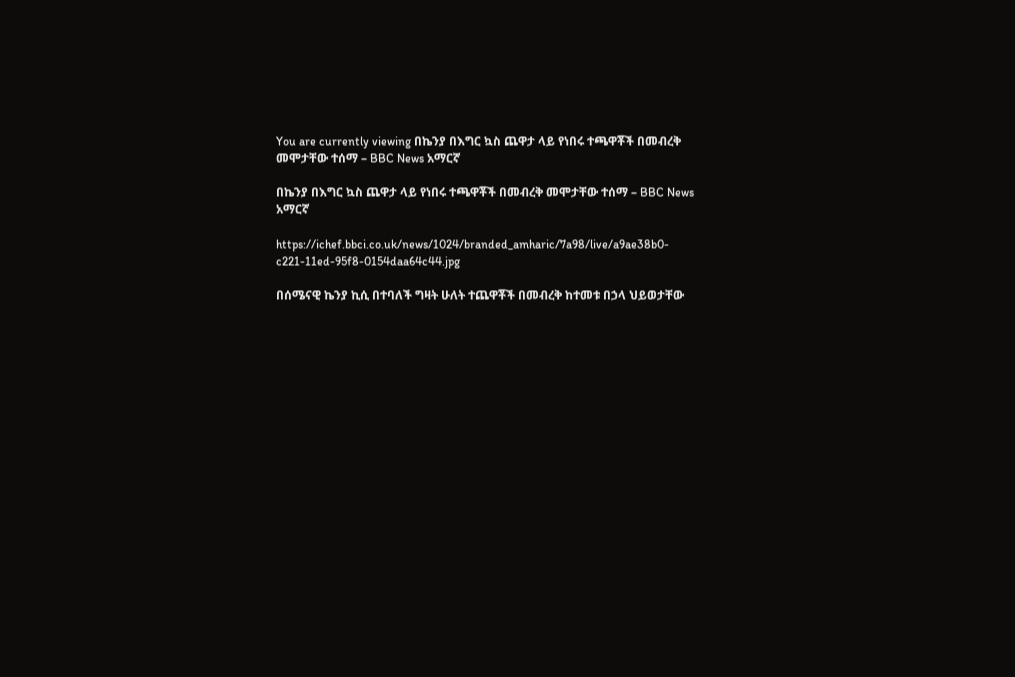You are currently viewing በኬንያ በእግር ኳስ ጨዋታ ላይ የነበሩ ተጫዋቾች በመብረቅ መሞታቸው ተሰማ – BBC News አማርኛ

በኬንያ በእግር ኳስ ጨዋታ ላይ የነበሩ ተጫዋቾች በመብረቅ መሞታቸው ተሰማ – BBC News አማርኛ

https://ichef.bbci.co.uk/news/1024/branded_amharic/7a98/live/a9ae38b0-c221-11ed-95f8-0154daa64c44.jpg

በሰሜናዊ ኬንያ ኪሲ በተባለች ግዛት ሁለት ተጨዋቾች በመብረቅ ከተመቱ በኃላ ህይወታቸው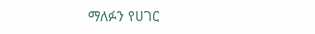ማለፉን የሀገር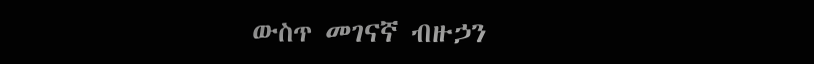ውስጥ መገናኛ ብዙኃን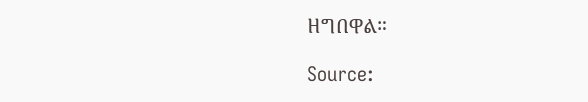ዘግበዋል።

Source: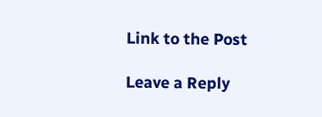Link to the Post

Leave a Reply